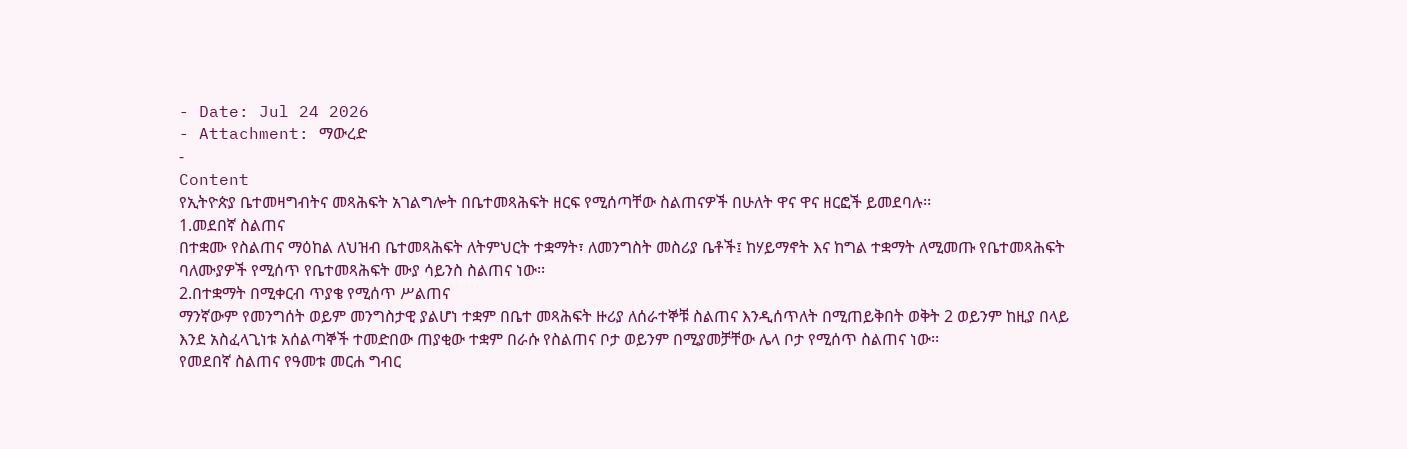- Date: Jul 24 2026
- Attachment: ማውረድ
-
Content
የኢትዮጵያ ቤተመዛግብትና መጻሕፍት አገልግሎት በቤተመጻሕፍት ዘርፍ የሚሰጣቸው ስልጠናዎች በሁለት ዋና ዋና ዘርፎች ይመደባሉ፡፡
1.መደበኛ ስልጠና
በተቋሙ የስልጠና ማዕከል ለህዝብ ቤተመጻሕፍት ለትምህርት ተቋማት፣ ለመንግስት መስሪያ ቤቶች፤ ከሃይማኖት እና ከግል ተቋማት ለሚመጡ የቤተመጻሕፍት ባለሙያዎች የሚሰጥ የቤተመጻሕፍት ሙያ ሳይንስ ስልጠና ነው፡፡
2.በተቋማት በሚቀርብ ጥያቄ የሚሰጥ ሥልጠና
ማንኛውም የመንግሰት ወይም መንግስታዊ ያልሆነ ተቋም በቤተ መጻሕፍት ዙሪያ ለሰራተኞቹ ስልጠና እንዲሰጥለት በሚጠይቅበት ወቅት 2 ወይንም ከዚያ በላይ እንደ አስፈላጊነቱ አሰልጣኞች ተመድበው ጠያቂው ተቋም በራሱ የስልጠና ቦታ ወይንም በሚያመቻቸው ሌላ ቦታ የሚሰጥ ስልጠና ነው፡፡
የመደበኛ ስልጠና የዓመቱ መርሐ ግብር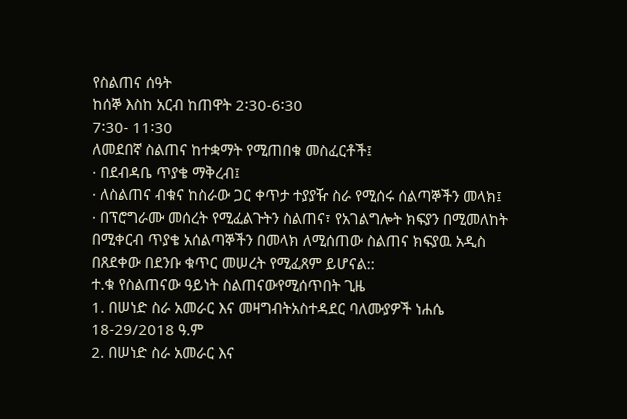የስልጠና ሰዓት
ከሰኞ እስከ አርብ ከጠዋት 2፡30-6፡30
7፡30- 11፡30
ለመደበኛ ስልጠና ከተቋማት የሚጠበቁ መስፈርቶች፤
· በደብዳቤ ጥያቄ ማቅረብ፤
· ለስልጠና ብቁና ከስራው ጋር ቀጥታ ተያያዥ ስራ የሚሰሩ ሰልጣኞችን መላክ፤
· በፕሮግራሙ መሰረት የሚፈልጉትን ስልጠና፣ የአገልግሎት ክፍያን በሚመለከት
በሚቀርብ ጥያቄ አሰልጣኞችን በመላክ ለሚሰጠው ስልጠና ክፍያዉ አዲስ በጸደቀው በደንቡ ቁጥር መሠረት የሚፈጸም ይሆናል::
ተ.ቁ የስልጠናው ዓይነት ስልጠናውየሚሰጥበት ጊዜ
1. በሠነድ ስራ አመራር እና መዛግብትአስተዳደር ባለሙያዎች ነሐሴ 18-29/2018 ዓ.ም
2. በሠነድ ስራ አመራር እና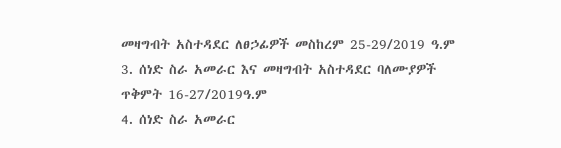መዛግብት አስተዳደር ለፀኃፊዎች መስከረም 25-29/2019 ዓ.ም
3. ሰነድ ስራ አመራር እና መዛግብት አስተዳደር ባለሙያዎች ጥቅምት 16-27/2019ዓ.ም
4. ሰነድ ስራ አመራር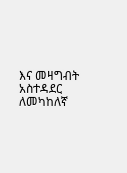እና መዛግብት አስተዳደር ለመካከለኛ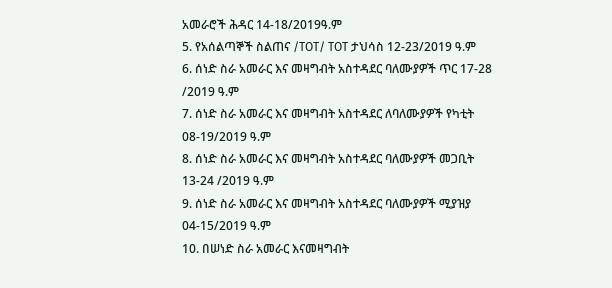አመራሮች ሕዳር 14-18/2019ዓ.ም
5. የአሰልጣኞች ስልጠና /TOT/ TOT ታህሳስ 12-23/2019 ዓ.ም
6. ሰነድ ስራ አመራር እና መዛግብት አስተዳደር ባለሙያዎች ጥር 17-28 /2019 ዓ.ም
7. ሰነድ ስራ አመራር እና መዛግብት አስተዳደር ለባለሙያዎች የካቲት 08-19/2019 ዓ.ም
8. ሰነድ ስራ አመራር እና መዛግብት አስተዳደር ባለሙያዎች መጋቢት 13-24 /2019 ዓ.ም
9. ሰነድ ስራ አመራር እና መዛግብት አስተዳደር ባለሙያዎች ሚያዝያ 04-15/2019 ዓ.ም
10. በሠነድ ስራ አመራር እናመዛግብት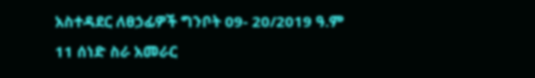አስተዳደር ለፀኃፊዎች ግንቦት 09- 20/2019 ዓ.ም
11 ሰነድ ስራ አመራር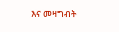እና መዛግብት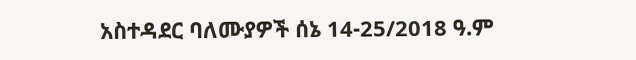አስተዳደር ባለሙያዎች ሰኔ 14-25/2018 ዓ.ም